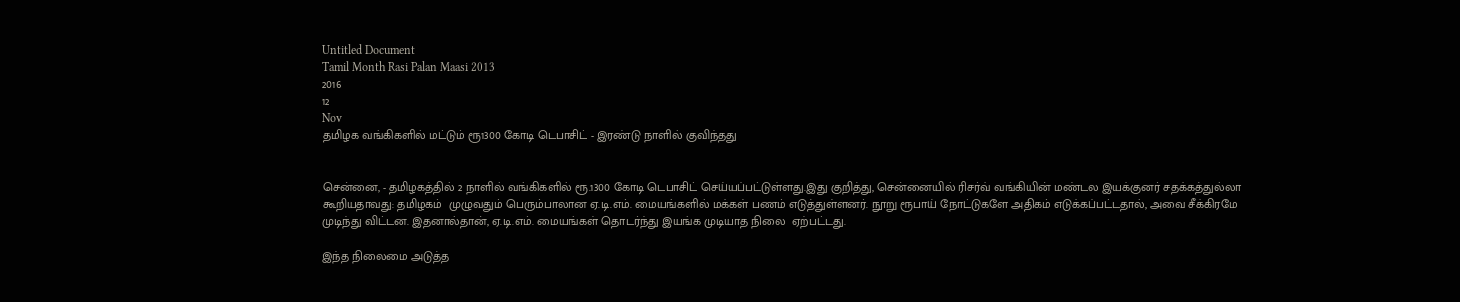Untitled Document
Tamil Month Rasi Palan Maasi 2013
2016
12
Nov
தமிழக வங்கிகளில் மட்டும் ரூ1300 கோடி டெபாசிட் - இரண்டு நாளில் குவிந்தது


சென்னை, - தமிழகத்தில் 2 நாளில் வங்கிகளில் ரூ.1300 கோடி டெபாசிட் செய்யப்பட்டுள்ளது.இது குறித்து, சென்னையில் ரிசர்வ் வங்கியின் மண்டல இயக்குனர் சதக்கத்துல்லா கூறியதாவது: தமிழகம்  முழுவதும் பெரும்பாலான ஏ.டி.எம். மையங்களில் மக்கள் பணம் எடுத்துள்ளனர். நூறு ரூபாய் நோட்டுகளே அதிகம் எடுக்கப்பட்டதால், அவை சீக்கிரமே  முடிந்து விட்டன. இதனால்தான், ஏ.டி.எம். மையங்கள் தொடர்ந்து இயங்க முடியாத நிலை  ஏற்பட்டது.

இந்த நிலைமை அடுத்த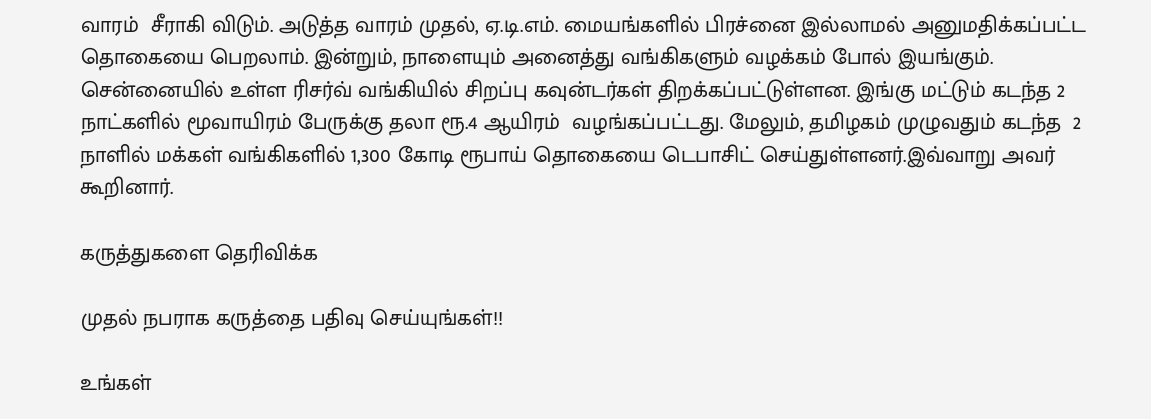வாரம்  சீராகி விடும். அடுத்த வாரம் முதல், ஏ.டி.எம். மையங்களில் பிரச்னை இல்லாமல் அனுமதிக்கப்பட்ட தொகையை பெறலாம். இன்றும், நாளையும் அனைத்து வங்கிகளும் வழக்கம் போல் இயங்கும். சென்னையில் உள்ள ரிசர்வ் வங்கியில் சிறப்பு கவுன்டர்கள் திறக்கப்பட்டுள்ளன. இங்கு மட்டும் கடந்த 2 நாட்களில் மூவாயிரம் பேருக்கு தலா ரூ.4 ஆயிரம்  வழங்கப்பட்டது. மேலும், தமிழகம் முழுவதும் கடந்த  2 நாளில் மக்கள் வங்கிகளில் 1,300 கோடி ரூபாய் தொகையை டெபாசிட் செய்துள்ளனர்.இவ்வாறு அவர் கூறினார்.

கருத்துகளை தெரிவிக்க

முதல் நபராக கருத்தை பதிவு செய்யுங்கள்!!

உங்கள்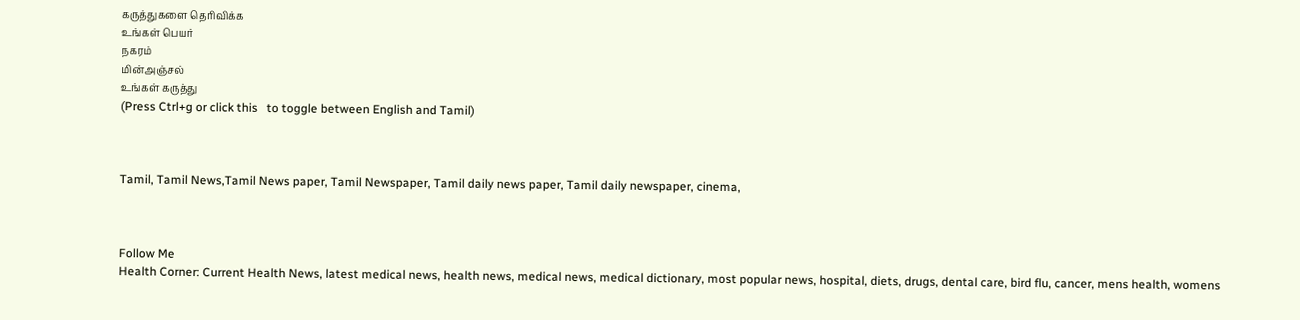கருத்துகளை தெரிவிக்க
உங்கள் பெயர்
நகரம்
மின்அஞ்சல்
உங்கள் கருத்து
(Press Ctrl+g or click this   to toggle between English and Tamil)



Tamil, Tamil News,Tamil News paper, Tamil Newspaper, Tamil daily news paper, Tamil daily newspaper, cinema,



Follow Me
Health Corner: Current Health News, latest medical news, health news, medical news, medical dictionary, most popular news, hospital, diets, drugs, dental care, bird flu, cancer, mens health, womens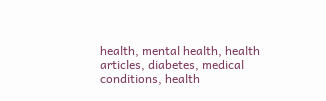health, mental health, health articles, diabetes, medical conditions, health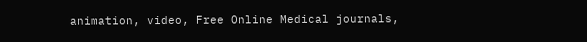animation, video, Free Online Medical journals,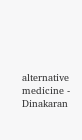alternative medicine - Dinakaran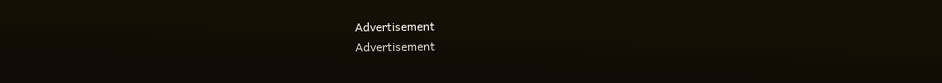Advertisement
Advertisement